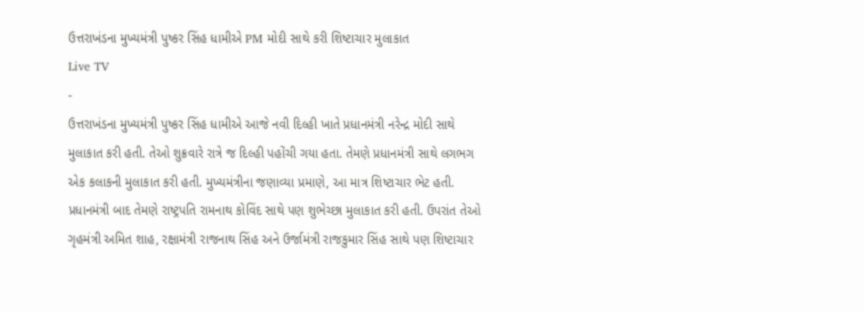ઉત્તરાખંડના મુખ્યમંત્રી પુષ્કર સિંહ ધામીએ PM મોદી સાથે કરી શિષ્ટાચાર મુલાકાત
Live TV
-
ઉત્તરાખંડના મુખ્યમંત્રી પુષ્કર સિંહ ધામીએ આજે નવી દિલ્હી ખાતે પ્રધાનમંત્રી નરેન્દ્ર મોદી સાથે મુલાકાત કરી હતી. તેઓ શુક્રવારે રાત્રે જ દિલ્હી પહોંચી ગયા હતા. તેમણે પ્રધાનમંત્રી સાથે લગભગ એક કલાકની મુલાકાત કરી હતી. મુખ્યમંત્રીના જણાવ્યા પ્રમાણે, આ માત્ર શિષ્ટાચાર ભેટ હતી.
પ્રધાનમંત્રી બાદ તેમણે રાષ્ટ્રપતિ રામનાથ કોવિંદ સાથે પણ શુભેચ્છા મુલાકાત કરી હતી. ઉપરાંત તેઓ ગૃહમંત્રી અમિત શાહ, રક્ષામંત્રી રાજનાથ સિંહ અને ઉર્જામંત્રી રાજકુમાર સિંહ સાથે પણ શિષ્ટાચાર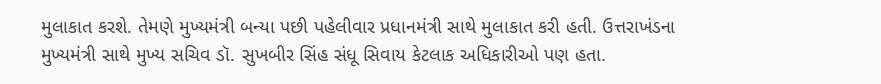મુલાકાત કરશે. તેમણે મુખ્યમંત્રી બન્યા પછી પહેલીવાર પ્રધાનમંત્રી સાથે મુલાકાત કરી હતી. ઉત્તરાખંડના મુખ્યમંત્રી સાથે મુખ્ય સચિવ ડૉ. સુખબીર સિંહ સંધૂ સિવાય કેટલાક અધિકારીઓ પણ હતા.